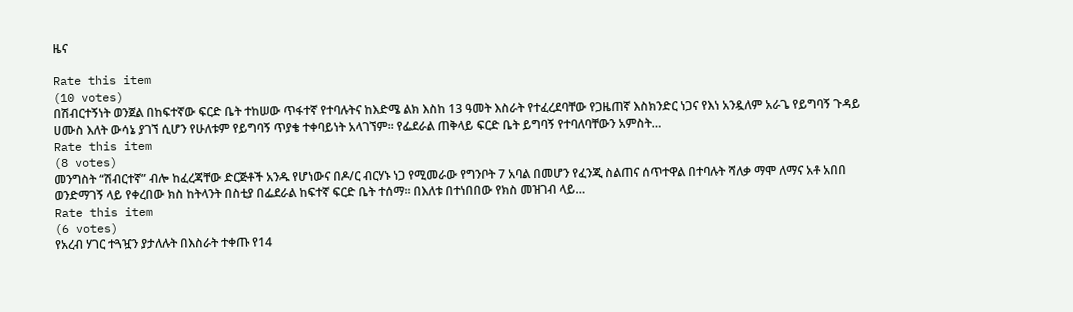ዜና

Rate this item
(10 votes)
በሽብርተኝነት ወንጀል በከፍተኛው ፍርድ ቤት ተከሠው ጥፋተኛ የተባሉትና ከእድሜ ልክ እስከ 13 ዓመት እስራት የተፈረደባቸው የጋዜጠኛ እስክንድር ነጋና የእነ አንዷለም አራጌ የይግባኝ ጉዳይ ሀሙስ እለት ውሳኔ ያገኘ ሲሆን የሁለቱም የይግባኝ ጥያቄ ተቀባይነት አላገኘም፡፡ የፌደራል ጠቅላይ ፍርድ ቤት ይግባኝ የተባለባቸውን አምስት…
Rate this item
(8 votes)
መንግስት “ሽብርተኛ” ብሎ ከፈረጃቸው ድርጅቶች አንዱ የሆነውና በዶ/ር ብርሃኑ ነጋ የሚመራው የግንቦት 7 አባል በመሆን የፈንጂ ስልጠና ሰጥተዋል በተባሉት ሻለቃ ማሞ ለማና አቶ አበበ ወንድማገኝ ላይ የቀረበው ክስ ከትላንት በስቲያ በፌደራል ከፍተኛ ፍርድ ቤት ተሰማ፡፡ በእለቱ በተነበበው የክስ መዝገብ ላይ…
Rate this item
(6 votes)
የአረብ ሃገር ተጓዧን ያታለሉት በእስራት ተቀጡ የ14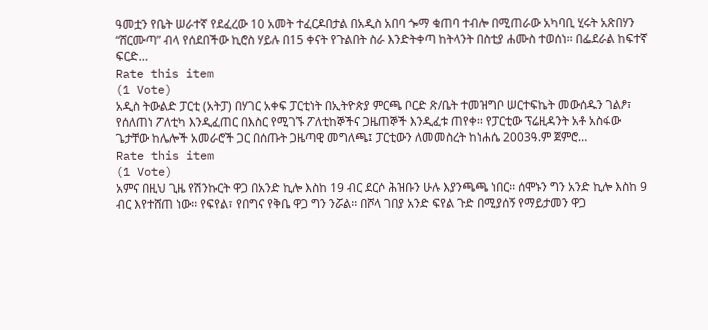ዓመቷን የቤት ሠራተኛ የደፈረው 10 አመት ተፈርዶበታል በአዲስ አበባ ጐማ ቁጠባ ተብሎ በሚጠራው አካባቢ ሂሩት አጽበሃን “ሸርሙጣ” ብላ የሰደበችው ኪሮስ ሃይሉ በ15 ቀናት የጉልበት ስራ እንድትቀጣ ከትላንት በስቲያ ሐሙስ ተወሰነ፡፡ በፌደራል ከፍተኛ ፍርድ…
Rate this item
(1 Vote)
አዲስ ትውልድ ፓርቲ (አትፓ) በሃገር አቀፍ ፓርቲነት በኢትዮጵያ ምርጫ ቦርድ ጽ/ቤት ተመዝግቦ ሠርተፍኬት መውሰዱን ገልፆ፣ የሰለጠነ ፖለቲካ እንዲፈጠር በእስር የሚገኙ ፖለቲከኞችና ጋዜጠኞች እንዲፈቱ ጠየቀ፡፡ የፓርቲው ፕሬዚዳንት አቶ አስፋው ጌታቸው ከሌሎች አመራሮች ጋር በሰጡት ጋዜጣዊ መግለጫ፤ ፓርቲውን ለመመስረት ከነሐሴ 2003ዓ.ም ጀምሮ…
Rate this item
(1 Vote)
አምና በዚህ ጊዜ የሽንኩርት ዋጋ በአንድ ኪሎ እስከ 19 ብር ደርሶ ሕዝቡን ሁሉ እያንጫጫ ነበር፡፡ ሰሞኑን ግን አንድ ኪሎ እስከ 9 ብር እየተሸጠ ነው፡፡ የፍየል፣ የበግና የቅቤ ዋጋ ግን ንሯል፡፡ በሾላ ገበያ አንድ ፍየል ጉድ በሚያሰኝ የማይታመን ዋጋ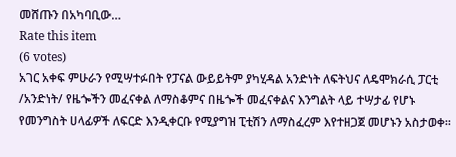መሸጡን በአካባቢው…
Rate this item
(6 votes)
አገር አቀፍ ምሁራን የሚሣተፉበት የፓናል ውይይትም ያካሂዳል አንድነት ለፍትህና ለዴሞክራሲ ፓርቲ /አንድነት/ የዜጐችን መፈናቀል ለማስቆምና በዜጐች መፈናቀልና እንግልት ላይ ተሣታፊ የሆኑ የመንግስት ሀላፊዎች ለፍርድ እንዲቀርቡ የሚያግዝ ፒቲሽን ለማስፈረም እየተዘጋጀ መሆኑን አስታወቀ፡፡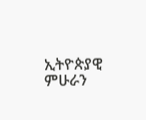ኢትዮጵያዊ ምሁራን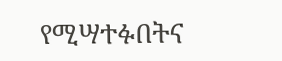የሚሣተፉበትና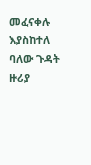መፈናቀሉ እያስከተለ ባለው ጉዳት ዙሪያ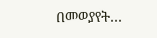በመወያየት…